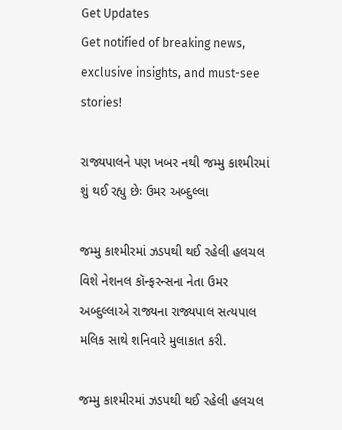Get Updates
Get notified of breaking news, exclusive insights, and must-see stories!

રાજ્યપાલને પણ ખબર નથી જમ્મુ કાશ્મીરમાં શું થઈ રહ્યુ છેઃ ઉમર અબ્દુલ્લા

જમ્મુ કાશ્મીરમાં ઝડપથી થઈ રહેલી હલચલ વિશે નેશનલ કૉન્ફરન્સના નેતા ઉમર અબ્દુલ્લાએ રાજ્યના રાજ્યપાલ સત્યપાલ મલિક સાથે શનિવારે મુલાકાત કરી.

જમ્મુ કાશ્મીરમાં ઝડપથી થઈ રહેલી હલચલ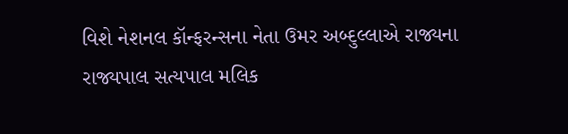વિશે નેશનલ કૉન્ફરન્સના નેતા ઉમર અબ્દુલ્લાએ રાજ્યના રાજ્યપાલ સત્યપાલ મલિક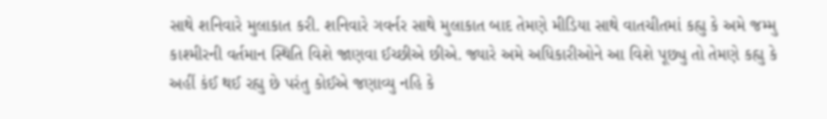સાથે શનિવારે મુલાકાત કરી. શનિવારે ગવર્નર સાથે મુલાકાત બાદ તેમણે મીડિયા સાથે વાતચીતમાં કહ્યુ કે અમે જમ્મુ કાશ્મીરની વર્તમાન સ્થિતિ વિશે જાણવા ઈચ્છીએ છીએ. જ્યારે અમે અધિકારીઓને આ વિશે પૂછ્યુ તો તેમણે કહ્યુ કે અહીં કંઈ થઈ રહ્યુ છે પરંતુ કોઈએ જણાવ્યુ નહિ કે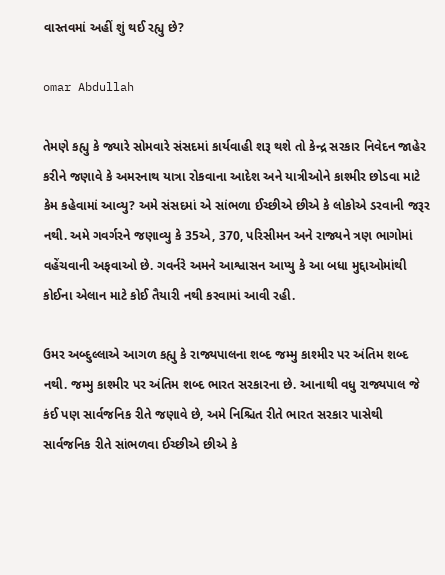વાસ્તવમાં અહીં શું થઈ રહ્યુ છે?

omar Abdullah

તેમણે કહ્યુ કે જ્યારે સોમવારે સંસદમાં કાર્યવાહી શરૂ થશે તો કેન્દ્ર સરકાર નિવેદન જાહેર કરીને જણાવે કે અમરનાથ યાત્રા રોકવાના આદેશ અને યાત્રીઓને કાશ્મીર છોડવા માટે કેમ કહેવામાં આવ્યુ? અમે સંસદમાં એ સાંભળા ઈચ્છીએ છીએ કે લોકોએ ડરવાની જરૂર નથી. અમે ગવર્ગરને જણાવ્યુ કે 35એ, 370, પરિસીમન અને રાજ્યને ત્રણ ભાગોમાં વહેંચવાની અફવાઓ છે. ગવર્નરે અમને આશ્વાસન આપ્યુ કે આ બધા મુદ્દાઓમાંથી કોઈના એલાન માટે કોઈ તૈયારી નથી કરવામાં આવી રહી.

ઉમર અબ્દુલ્લાએ આગળ કહ્યુ કે રાજ્યપાલના શબ્દ જમ્મુ કાશ્મીર પર અંતિમ શબ્દ નથી. જમ્મુ કાશ્મીર પર અંતિમ શબ્દ ભારત સરકારના છે. આનાથી વધુ રાજ્યપાલ જે કંઈ પણ સાર્વજનિક રીતે જણાવે છે, અમે નિશ્ચિત રીતે ભારત સરકાર પાસેથી સાર્વજનિક રીતે સાંભળવા ઈચ્છીએ છીએ કે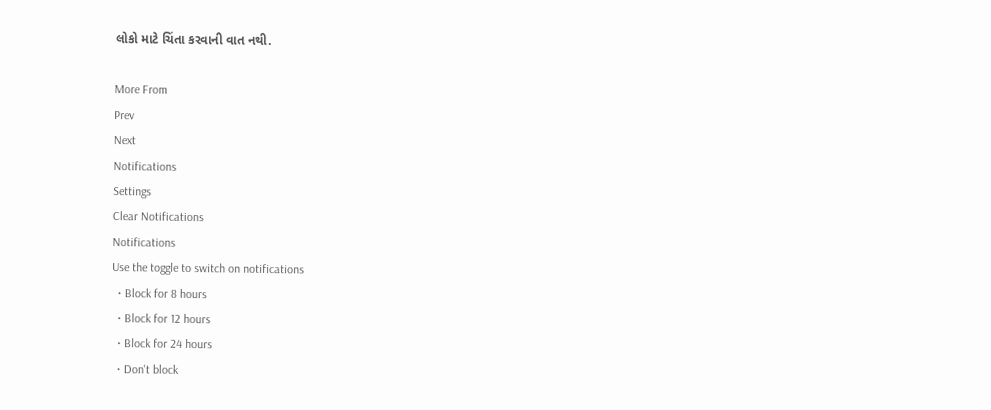લોકો માટે ચિંતા કરવાની વાત નથી.

More From
Prev
Next
Notifications
Settings
Clear Notifications
Notifications
Use the toggle to switch on notifications
  • Block for 8 hours
  • Block for 12 hours
  • Block for 24 hours
  • Don't block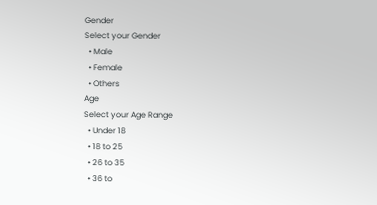Gender
Select your Gender
  • Male
  • Female
  • Others
Age
Select your Age Range
  • Under 18
  • 18 to 25
  • 26 to 35
  • 36 to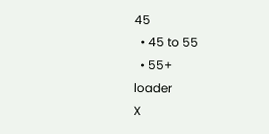45
  • 45 to 55
  • 55+
loader
X